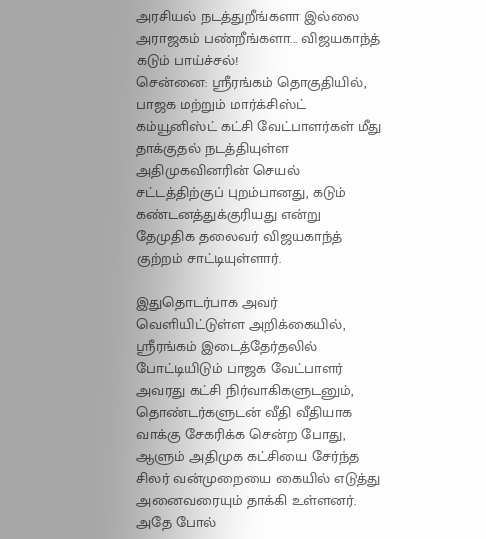அரசியல் நடத்துறீங்களா இல்லை அராஜகம் பண்றீங்களா... விஜயகாந்த் கடும் பாய்ச்சல்!
சென்னை: ஸ்ரீரங்கம் தொகுதியில், பாஜக மற்றும் மார்க்சிஸ்ட் கம்யூனிஸ்ட் கட்சி வேட்பாளர்கள் மீது தாக்குதல் நடத்தியுள்ள அதிமுகவினரின் செயல் சட்டத்திற்குப் புறம்பானது, கடும் கண்டனத்துக்குரியது என்று தேமுதிக தலைவர் விஜயகாந்த் குற்றம் சாட்டியுள்ளார்.

இதுதொடர்பாக அவர் வெளியிட்டுள்ள அறிக்கையில்,
ஸ்ரீரங்கம் இடைத்தேர்தலில் போட்டியிடும் பாஜக வேட்பாளர் அவரது கட்சி நிர்வாகிகளுடனும், தொண்டர்களுடன் வீதி வீதியாக வாக்கு சேகரிக்க சென்ற போது, ஆளும் அதிமுக கட்சியை சேர்ந்த சிலர் வன்முறையை கையில் எடுத்து அனைவரையும் தாக்கி உள்ளனர். அதே போல்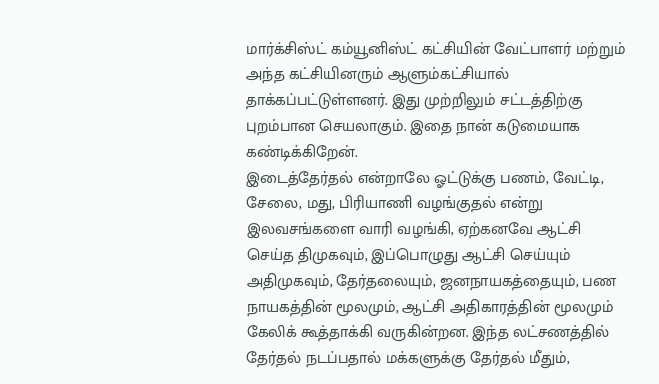மார்க்சிஸ்ட் கம்யூனிஸ்ட் கட்சியின் வேட்பாளர் மற்றும் அந்த கட்சியினரும் ஆளும்கட்சியால் தாக்கப்பட்டுள்ளனர். இது முற்றிலும் சட்டத்திற்கு புறம்பான செயலாகும். இதை நான் கடுமையாக கண்டிக்கிறேன்.
இடைத்தேர்தல் என்றாலே ஓட்டுக்கு பணம், வேட்டி, சேலை, மது, பிரியாணி வழங்குதல் என்று இலவசங்களை வாரி வழங்கி, ஏற்கனவே ஆட்சி செய்த திமுகவும், இப்பொழுது ஆட்சி செய்யும் அதிமுகவும், தேர்தலையும், ஜனநாயகத்தையும், பண நாயகத்தின் மூலமும், ஆட்சி அதிகாரத்தின் மூலமும் கேலிக் கூத்தாக்கி வருகின்றன. இந்த லட்சணத்தில் தேர்தல் நடப்பதால் மக்களுக்கு தேர்தல் மீதும்,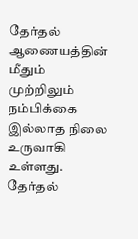தேர்தல் ஆணையத்தின் மீதும் முற்றிலும் நம்பிக்கை இல்லாத நிலை உருவாகி உள்ளது.
தேர்தல்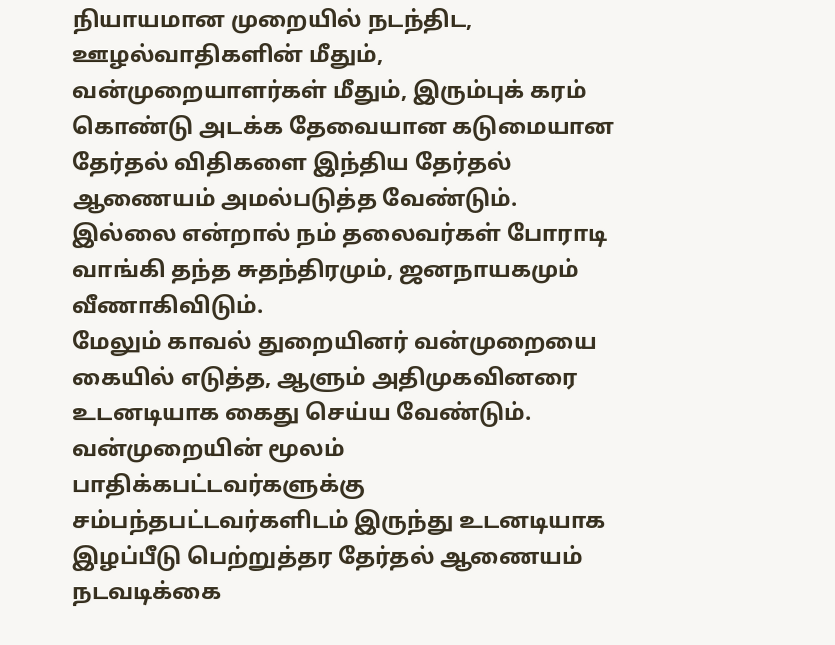நியாயமான முறையில் நடந்திட, ஊழல்வாதிகளின் மீதும், வன்முறையாளர்கள் மீதும், இரும்புக் கரம் கொண்டு அடக்க தேவையான கடுமையான தேர்தல் விதிகளை இந்திய தேர்தல் ஆணையம் அமல்படுத்த வேண்டும். இல்லை என்றால் நம் தலைவர்கள் போராடி வாங்கி தந்த சுதந்திரமும், ஜனநாயகமும் வீணாகிவிடும்.
மேலும் காவல் துறையினர் வன்முறையை கையில் எடுத்த, ஆளும் அதிமுகவினரை உடனடியாக கைது செய்ய வேண்டும். வன்முறையின் மூலம் பாதிக்கபட்டவர்களுக்கு சம்பந்தபட்டவர்களிடம் இருந்து உடனடியாக இழப்பீடு பெற்றுத்தர தேர்தல் ஆணையம் நடவடிக்கை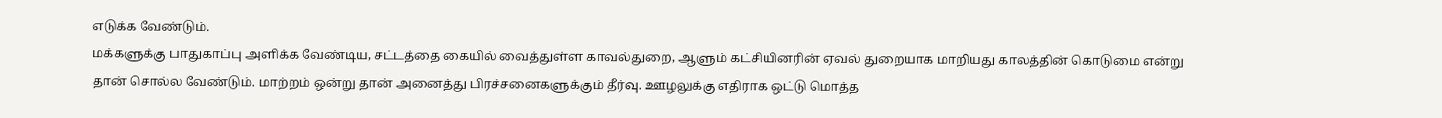எடுக்க வேண்டும்.
மக்களுக்கு பாதுகாப்பு அளிக்க வேண்டிய, சட்டத்தை கையில் வைத்துள்ள காவல்துறை, ஆளும் கட்சியினரின் ஏவல் துறையாக மாறியது காலத்தின் கொடுமை என்று தான் சொல்ல வேண்டும். மாற்றம் ஒன்று தான் அனைத்து பிரச்சனைகளுக்கும் தீர்வு. ஊழலுக்கு எதிராக ஒட்டு மொத்த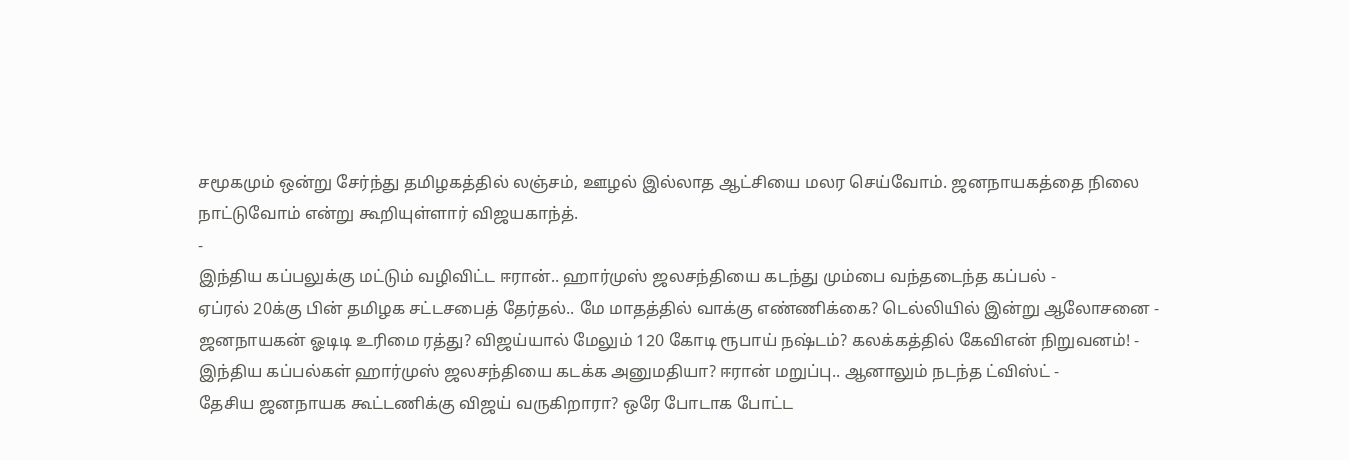சமூகமும் ஒன்று சேர்ந்து தமிழகத்தில் லஞ்சம், ஊழல் இல்லாத ஆட்சியை மலர செய்வோம். ஜனநாயகத்தை நிலை நாட்டுவோம் என்று கூறியுள்ளார் விஜயகாந்த்.
-
இந்திய கப்பலுக்கு மட்டும் வழிவிட்ட ஈரான்.. ஹார்முஸ் ஜலசந்தியை கடந்து மும்பை வந்தடைந்த கப்பல் -
ஏப்ரல் 20க்கு பின் தமிழக சட்டசபைத் தேர்தல்.. மே மாதத்தில் வாக்கு எண்ணிக்கை? டெல்லியில் இன்று ஆலோசனை -
ஜனநாயகன் ஓடிடி உரிமை ரத்து? விஜய்யால் மேலும் 120 கோடி ரூபாய் நஷ்டம்? கலக்கத்தில் கேவிஎன் நிறுவனம்! -
இந்திய கப்பல்கள் ஹார்முஸ் ஜலசந்தியை கடக்க அனுமதியா? ஈரான் மறுப்பு.. ஆனாலும் நடந்த ட்விஸ்ட் -
தேசிய ஜனநாயக கூட்டணிக்கு விஜய் வருகிறாரா? ஒரே போடாக போட்ட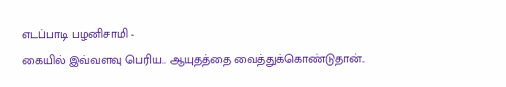எடப்பாடி பழனிசாமி -
கையில் இவ்வளவு பெரிய.. ஆயுதத்தை வைத்துக்கொண்டுதான்..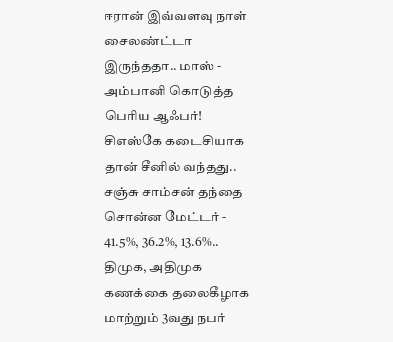ஈரான் இவ்வளவு நாள் சைலண்ட்டா இருந்ததா.. மாஸ் -
அம்பானி கொடுத்த பெரிய ஆஃபர்! சிஎஸ்கே கடைசியாக தான் சீனில் வந்தது.. சஞ்சு சாம்சன் தந்தை சொன்ன மேட்டர் -
41.5%, 36.2%, 13.6%.. திமுக, அதிமுக கணக்கை தலைகீழாக மாற்றும் 3வது நபர்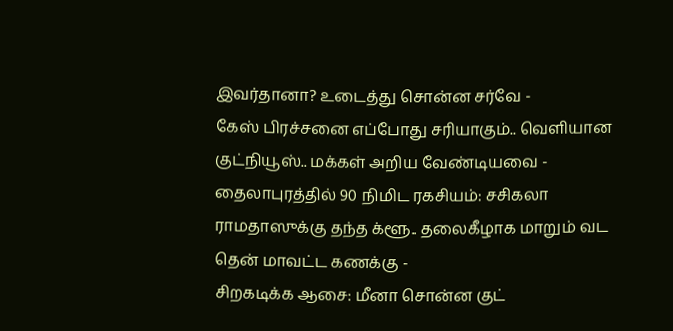இவர்தானா? உடைத்து சொன்ன சர்வே -
கேஸ் பிரச்சனை எப்போது சரியாகும்.. வெளியான குட்நியூஸ்.. மக்கள் அறிய வேண்டியவை -
தைலாபுரத்தில் 90 நிமிட ரகசியம்: சசிகலா ராமதாஸுக்கு தந்த க்ளூ.. தலைகீழாக மாறும் வட தென் மாவட்ட கணக்கு -
சிறகடிக்க ஆசை: மீனா சொன்ன குட்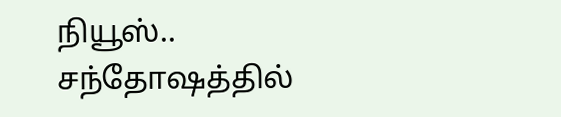நியூஸ்.. சந்தோஷத்தில்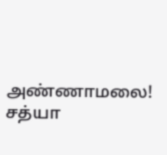அண்ணாமலை! சத்யா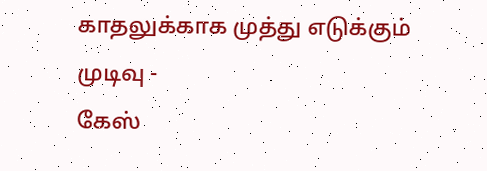காதலுக்காக முத்து எடுக்கும் முடிவு -
கேஸ்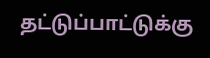தட்டுப்பாட்டுக்கு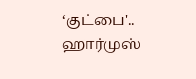‘குட்பை'.. ஹார்முஸ்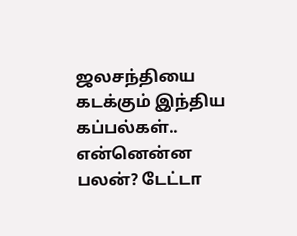ஜலசந்தியை கடக்கும் இந்திய கப்பல்கள்.. என்னென்ன பலன்? டேட்டா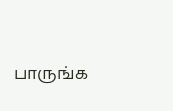பாருங்க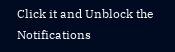Click it and Unblock the Notifications